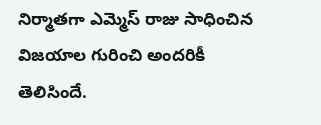నిర్మాతగా ఎమ్మెస్ రాజు సాధించిన విజయాల గురించి అందరికీ తెలిసిందే.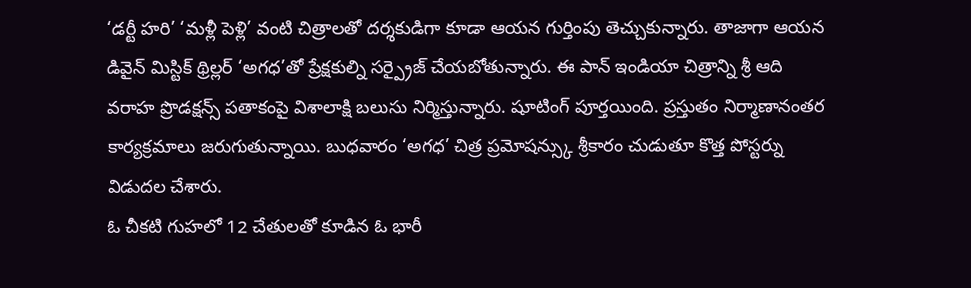‘డర్టీ హరి’ ‘మళ్లీ పెళ్లి’ వంటి చిత్రాలతో దర్శకుడిగా కూడా ఆయన గుర్తింపు తెచ్చుకున్నారు. తాజాగా ఆయన డివైన్ మిస్టిక్ థ్రిల్లర్ ‘అగధ’తో ప్రేక్షకుల్ని సర్ప్రైజ్ చేయబోతున్నారు. ఈ పాన్ ఇండియా చిత్రాన్ని శ్రీ ఆది వరాహ ప్రొడక్షన్స్ పతాకంపై విశాలాక్షి బలుసు నిర్మిస్తున్నారు. షూటింగ్ పూర్తయింది. ప్రస్తుతం నిర్మాణానంతర కార్యక్రమాలు జరుగుతున్నాయి. బుధవారం ‘అగధ’ చిత్ర ప్రమోషన్స్కు శ్రీకారం చుడుతూ కొత్త పోస్టర్ను విడుదల చేశారు.
ఓ చీకటి గుహలో 12 చేతులతో కూడిన ఓ భారీ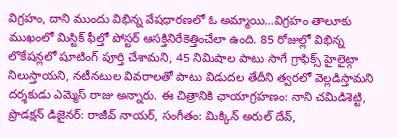విగ్రహం, దాని ముందు విభిన్న వేషధారణలో ఓ అమ్మాయి…విగ్రహం తాలూకు ముఖంలో మిస్టిక్ ఫీల్తో పోస్టర్ ఆసక్తినిరేకెత్తించేలా ఉంది. 85 రోజుల్లో విభిన్న లొకేషన్లలో షూటింగ్ పూర్తి చేశామని, 45 నిమిషాల పాటు సాగే గ్రాఫిక్స్ హైలైట్గా నిలుస్తాయని, నటీనటుల వివరాలతో పాటు విడుదల తేదీని త్వరలో వెల్లడిస్తామని దర్శకుడు ఎమ్మెస్ రాజు అన్నారు. ఈ చిత్రానికి ఛాయాగ్రహణం: నాని చమిడిశెట్టి, ప్రొడక్షన్ డిజైనర్: రాజీవ్ నాయర్, సంగీతం: మిక్కిన్ అరుల్ దేవ్,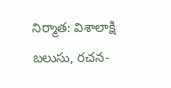నిర్మాత: విశాలాక్షి బలుసు, రచన-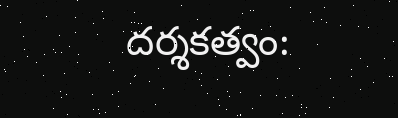దర్శకత్వం: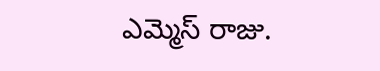ఎమ్మెస్ రాజు.